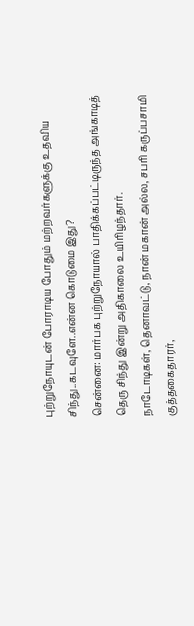புற்றுநோயுடன் போராடிய போதும் மற்றவர்களுக்கு உதவிய சிந்து..கடவுளே..என்ன கொடுமை இது?
சென்னை: மார்பக புற்றுநோயால் பாதிக்கப்பட்டிருந்த அங்காடித் தெரு சிந்து இன்று அதிகாலை உயிரிழந்தார்.
நாடோடிகள், தெனாவட்டு, நான் மகான் அல்ல, சபரி கருப்பசாமி குத்தகைதாரர்,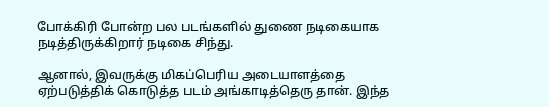போக்கிரி போன்ற பல படங்களில் துணை நடிகையாக நடித்திருக்கிறார் நடிகை சிந்து.

ஆனால், இவருக்கு மிகப்பெரிய அடையாளத்தை ஏற்படுத்திக் கொடுத்த படம் அங்காடித்தெரு தான். இந்த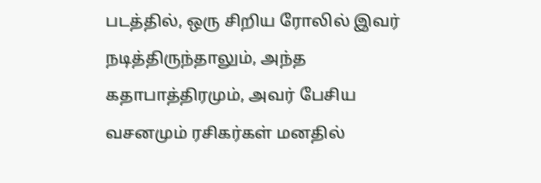படத்தில், ஒரு சிறிய ரோலில் இவர் நடித்திருந்தாலும், அந்த கதாபாத்திரமும், அவர் பேசிய வசனமும் ரசிகர்கள் மனதில்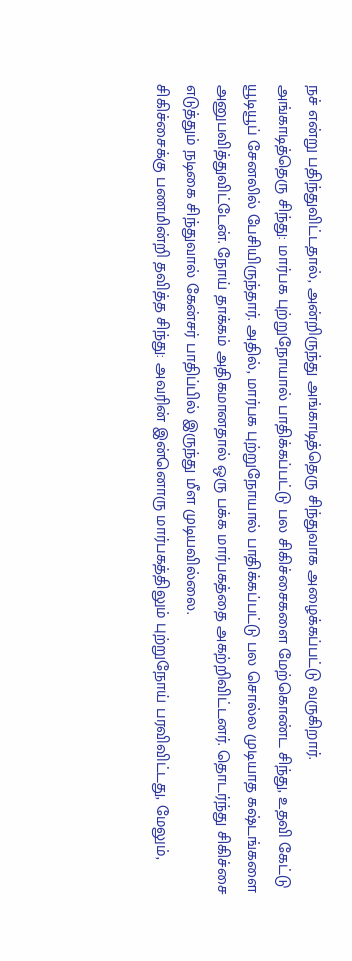நச் என்று பதிந்துவிட்டதால், அன்றிருந்து அங்காடித்தெரு சிந்துவாக அழைக்கப்பட்டு வருகிறார்.
அங்காடித்தெரு சிந்து: மார்பக புற்றுநோயால் பாதிக்கப்பட்டு பல சிகிச்சைகளை மேற்கொண்ட சிந்து, உதவி கேட்டு யூடியூப் சேனலில் பேசியிருந்தார். அதில், மார்பக புற்றுநோயால் பாதிக்கப்பட்டு பல சொல்ல முடியாத கஷ்டங்களை அனுபவித்துவிட்டேன். நோய் தாக்கம் அதிகமானதால் ஒரு பக்க மார்பகத்தை அகற்றிவிட்டனர். தொடர்ந்து சிகிச்சை எடுத்தும் நடிகை சிந்துவால் கேன்சர் பாதிப்பில் இருந்து மீள முடியவில்லை.
சிகிச்சைக்கு பணமின்றி தவித்த சிந்து: அவரின் இன்னொரு மார்பகத்திலும் புற்றுநோய் பரவிவிட்டது, மேலும்,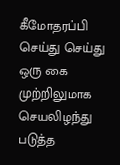கீமோதரப்பி செய்து செய்து ஒரு கை முற்றிலுமாக செயலிழந்து படுத்த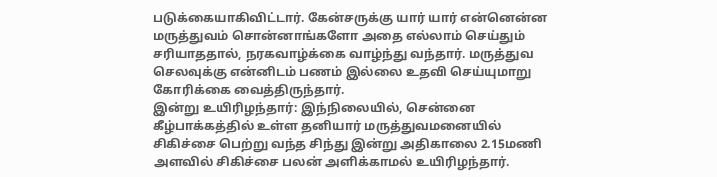படுக்கையாகிவிட்டார். கேன்சருக்கு யார் யார் என்னென்ன மருத்துவம் சொன்னாங்களோ அதை எல்லாம் செய்தும் சரியாததால், நரகவாழ்க்கை வாழ்ந்து வந்தார். மருத்துவ செலவுக்கு என்னிடம் பணம் இல்லை உதவி செய்யுமாறு கோரிக்கை வைத்திருந்தார்.
இன்று உயிரிழந்தார்: இந்நிலையில், சென்னை கீழ்பாக்கத்தில் உள்ள தனியார் மருத்துவமனையில் சிகிச்சை பெற்று வந்த சிந்து இன்று அதிகாலை 2.15மணி அளவில் சிகிச்சை பலன் அளிக்காமல் உயிரிழந்தார்.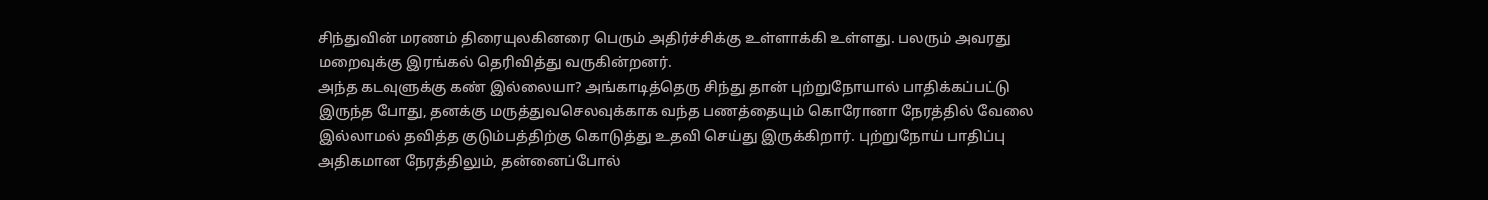சிந்துவின் மரணம் திரையுலகினரை பெரும் அதிர்ச்சிக்கு உள்ளாக்கி உள்ளது. பலரும் அவரது மறைவுக்கு இரங்கல் தெரிவித்து வருகின்றனர்.
அந்த கடவுளுக்கு கண் இல்லையா? அங்காடித்தெரு சிந்து தான் புற்றுநோயால் பாதிக்கப்பட்டு இருந்த போது, தனக்கு மருத்துவசெலவுக்காக வந்த பணத்தையும் கொரோனா நேரத்தில் வேலை இல்லாமல் தவித்த குடும்பத்திற்கு கொடுத்து உதவி செய்து இருக்கிறார். புற்றுநோய் பாதிப்பு அதிகமான நேரத்திலும், தன்னைப்போல்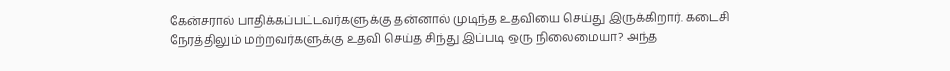கேன்சரால் பாதிக்கப்பட்டவர்களுக்கு தன்னால் முடிந்த உதவியை செய்து இருக்கிறார். கடைசி நேரத்திலும் மற்றவர்களுக்கு உதவி செய்த சிந்து இப்படி ஒரு நிலைமையா? அந்த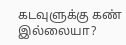கடவுளுக்கு கண் இல்லையா?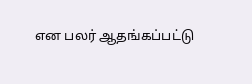என பலர் ஆதங்கப்பட்டு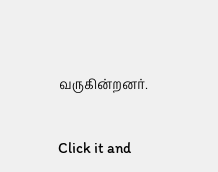வருகின்றனர்.


Click it and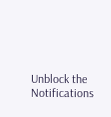Unblock the Notifications